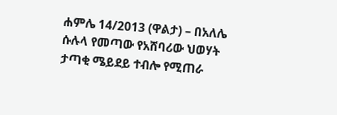ሐምሌ 14/2013 (ዋልታ) – በአለሌ ሱሉላ የመጣው የአሸባሪው ህወሃት ታጣቂ ሜይደይ ተብሎ የሚጠራ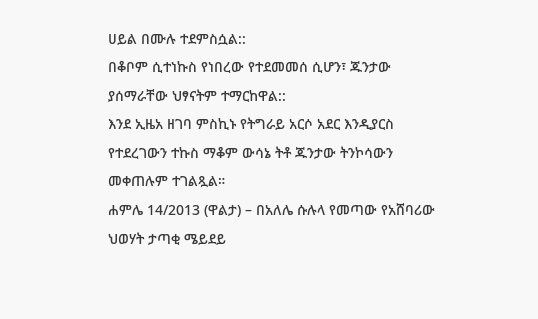ሀይል በሙሉ ተደምስሷል::
በቆቦም ሲተነኩስ የነበረው የተደመመሰ ሲሆን፣ ጁንታው ያሰማራቸው ህፃናትም ተማርከዋል::
እንደ ኢዜአ ዘገባ ምስኪኑ የትግራይ አርሶ አደር እንዲያርስ የተደረገውን ተኩስ ማቆም ውሳኔ ትቶ ጁንታው ትንኮሳውን መቀጠሉም ተገልጿል።
ሐምሌ 14/2013 (ዋልታ) – በአለሌ ሱሉላ የመጣው የአሸባሪው ህወሃት ታጣቂ ሜይደይ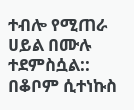ተብሎ የሚጠራ ሀይል በሙሉ ተደምስሷል::
በቆቦም ሲተነኩስ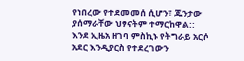የነበረው የተደመመሰ ሲሆን፣ ጁንታው ያሰማራቸው ህፃናትም ተማርከዋል::
እንደ ኢዜአ ዘገባ ምስኪኑ የትግራይ አርሶ አደር እንዲያርስ የተደረገውን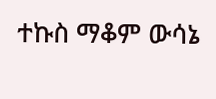ተኩስ ማቆም ውሳኔ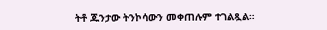ትቶ ጁንታው ትንኮሳውን መቀጠሉም ተገልጿል።